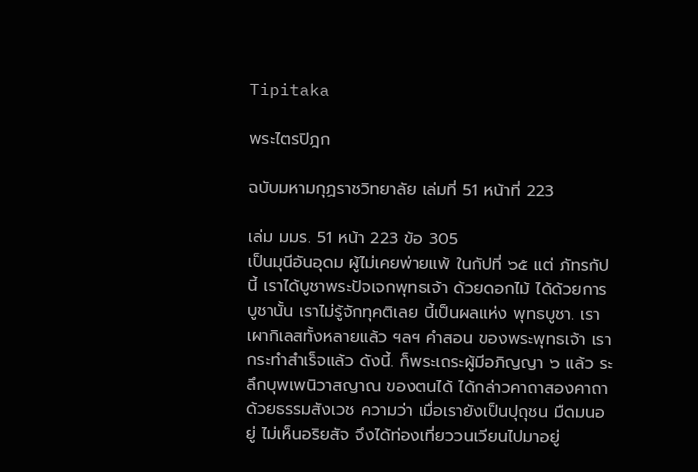Tipitaka

พระไตรปิฎก

ฉบับมหามกุฏราชวิทยาลัย เล่มที่ 51 หน้าที่ 223

เล่ม มมร. 51 หน้า 223 ข้อ 305
เป็นมุนีอันอุดม ผู้ไม่เคยพ่ายแพ้ ในกัปที่ ๖๕ แต่ ภัทรกัปนี้ เราได้บูชาพระปัจเจกพุทธเจ้า ด้วยดอกไม้ ได้ด้วยการบูชานั้น เราไม่รู้จักทุคติเลย นี้เป็นผลแห่ง พุทธบูชา. เราเผากิเลสทั้งหลายแล้ว ฯลฯ คำสอน ของพระพุทธเจ้า เรากระทำสำเร็จแล้ว ดังนี้. ก็พระเถระผู้มีอภิญญา ๖ แล้ว ระลึกบุพเพนิวาสญาณ ของตนได้ ได้กล่าวคาถาสองคาถา ด้วยธรรมสังเวช ความว่า เมื่อเรายังเป็นปุถุชน มืดมนอยู่ ไม่เห็นอริยสัจ จึงได้ท่องเที่ยววนเวียนไปมาอยู่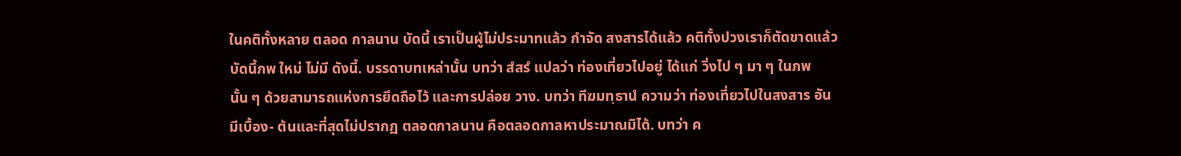ในคติทั้งหลาย ตลอด กาลนาน บัดนี้ เราเป็นผู้ไม่ประมาทแล้ว กำจัด สงสารได้แล้ว คติทั้งปวงเราก็ตัดขาดแล้ว บัดนี้ภพ ใหม่ ไม่มี ดังนี้. บรรดาบทเหล่านั้น บทว่า สํสรํ แปลว่า ท่องเที่ยวไปอยู่ ได้แก่ วิ่งไป ๆ มา ๆ ในภพนั้น ๆ ด้วยสามารถแห่งการยึดถือไว้ และการปล่อย วาง. บทว่า ทีฆมทฺธานํ ความว่า ท่องเที่ยวไปในสงสาร อันมีเบื้อง- ต้นและที่สุดไม่ปรากฏ ตลอดกาลนาน คือตลอดกาลหาประมาณมิได้. บทว่า ค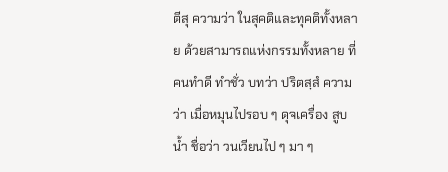ตีสุ ความว่า ในสุคติและทุคติทั้งหลาย ด้วยสามารถแห่งกรรมทั้งหลาย ที่คนทำดี ทำชั่ว บทว่า ปริตสฺสํ ความว่า เมื่อหมุนไปรอบ ๆ ดุจเครื่อง สูบน้ำ ชื่อว่า วนเวียนไป ๆ มา ๆ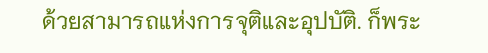ด้วยสามารถแห่งการจุติและอุปบัติ. ก็พระ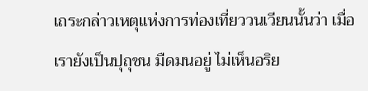เถระกล่าวเหตุแห่งการท่องเที่ยววนเวียนนั้นว่า เมื่อเรายังเป็นปุถุชน มืดมนอยู่ ไม่เห็นอริย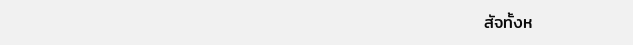สัจทั้งห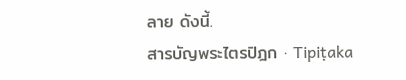ลาย ดังนี้.
สารบัญพระไตรปิฎก · Tipiṭaka